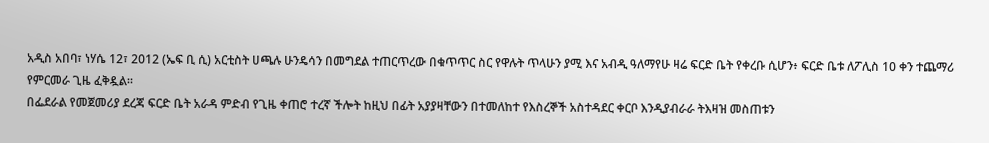አዲስ አበባ፣ ነሃሴ 12፣ 2012 (ኤፍ ቢ ሲ) አርቲስት ሀጫሉ ሁንዴሳን በመግደል ተጠርጥረው በቁጥጥር ስር የዋሉት ጥላሁን ያሚ እና አብዲ ዓለማየሁ ዛሬ ፍርድ ቤት የቀረቡ ሲሆን፥ ፍርድ ቤቱ ለፖሊስ 10 ቀን ተጨማሪ የምርመራ ጊዜ ፈቅዷል።
በፌደራል የመጀመሪያ ደረጃ ፍርድ ቤት አራዳ ምድብ የጊዜ ቀጠሮ ተረኛ ችሎት ከዚህ በፊት አያያዛቸውን በተመለከተ የእስረኞች አስተዳደር ቀርቦ እንዲያብራራ ትእዛዝ መስጠቱን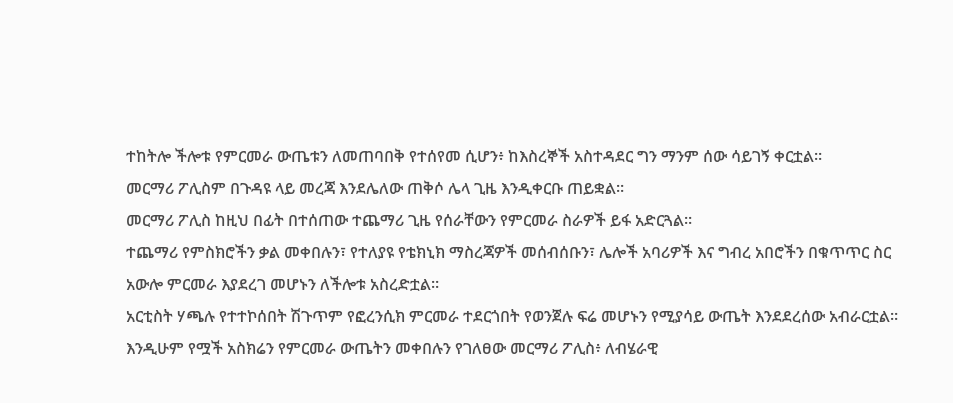ተከትሎ ችሎቱ የምርመራ ውጤቱን ለመጠባበቅ የተሰየመ ሲሆን፥ ከእስረኞች አስተዳደር ግን ማንም ሰው ሳይገኝ ቀርቷል።
መርማሪ ፖሊስም በጉዳዩ ላይ መረጃ እንደሌለው ጠቅሶ ሌላ ጊዜ እንዲቀርቡ ጠይቋል።
መርማሪ ፖሊስ ከዚህ በፊት በተሰጠው ተጨማሪ ጊዜ የሰራቸውን የምርመራ ስራዎች ይፋ አድርጓል።
ተጨማሪ የምስክሮችን ቃል መቀበሉን፣ የተለያዩ የቴክኒክ ማስረጃዎች መሰብሰቡን፣ ሌሎች አባሪዎች እና ግብረ አበሮችን በቁጥጥር ስር አውሎ ምርመራ እያደረገ መሆኑን ለችሎቱ አስረድቷል።
አርቲስት ሃጫሉ የተተኮሰበት ሽጉጥም የፎረንሲክ ምርመራ ተደርጎበት የወንጀሉ ፍሬ መሆኑን የሚያሳይ ውጤት እንደደረሰው አብራርቷል።
እንዲሁም የሟች አስክሬን የምርመራ ውጤትን መቀበሉን የገለፀው መርማሪ ፖሊስ፥ ለብሄራዊ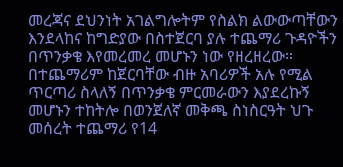መረጃና ደህንነት አገልግሎትም የስልክ ልውውጣቸውን እንደላከና ከግድያው በስተጀርባ ያሉ ተጨማሪ ጉዳዮችን በጥንቃቄ እየመረመረ መሆኑን ነው የዘረዘረው።
በተጨማሪም ከጀርባቸው ብዙ አባሪዎች አሉ የሚል ጥርጣሪ ስላለኝ በጥንቃቄ ምርመራውን እያደረኩኝ መሆኑን ተከትሎ በወንጀለኛ መቅጫ ስነስርዓት ህጉ መሰረት ተጨማሪ የ14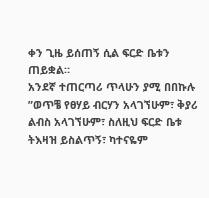ቀን ጊዜ ይሰጠኝ ሲል ፍርድ ቤቱን ጠይቋል።
አንደኛ ተጠርጣሪ ጥላሁን ያሚ በበኩሉ ”ወጥቼ የፀሃይ ብርሃን አላገኘሁም፣ ቅያሪ ልብስ አላገኘሁም፣ ስለዚህ ፍርድ ቤቱ ትእዛዝ ይስልጥኝ፣ ካተናዬም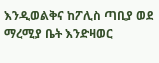እንዲወልቅና ከፖሊስ ጣቢያ ወደ ማረሚያ ቤት እንድዛወር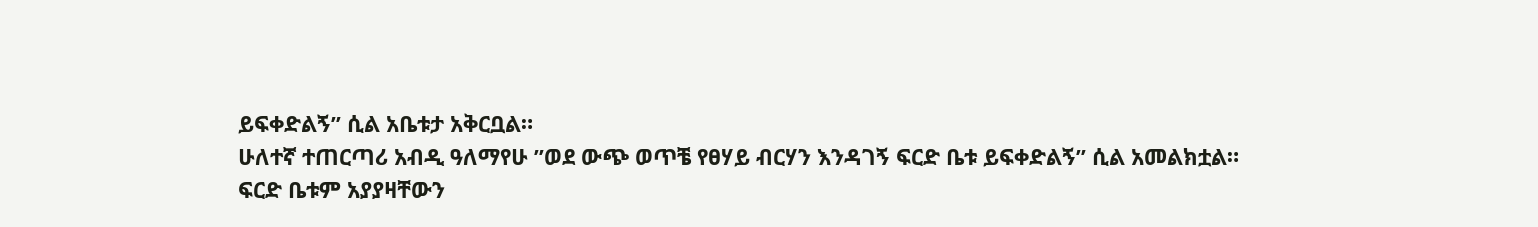ይፍቀድልኝ” ሲል አቤቱታ አቅርቧል።
ሁለተኛ ተጠርጣሪ አብዲ ዓለማየሁ ”ወደ ውጭ ወጥቼ የፀሃይ ብርሃን እንዳገኝ ፍርድ ቤቱ ይፍቀድልኝ” ሲል አመልክቷል።
ፍርድ ቤቱም አያያዛቸውን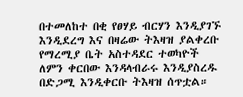በተመለከተ በቂ የፀሃይ ብርሃን እንዲያገኙ እንዲደረግ እና በዛሬው ትእዛዝ ያልቀረቡ የማረሚያ ቤት አስተዳደር ተወካዮች ለምን ቀርበው እንዳላብራሩ እንዲያስረዱ በድጋሚ እንዲቀርቡ ትእዛዝ ሰጥቷል።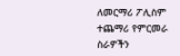ለመርማሪ ፖሊስም ተጨማሪ የምርመራ ስራዎችን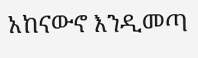አከናውኖ እንዲመጣ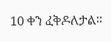10 ቀን ፈቅዶለታል።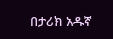በታሪክ አዱኛ